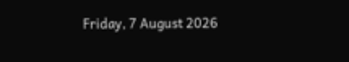Friday, 7 August 2026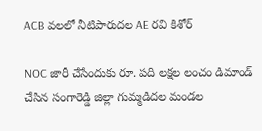ACB వలలో నీటిపారుదల AE రవి కిశోర్‌

NOC జారీ చేసేందుకు రూ. పది లక్షల లంచం డిమాండ్‌ చేసిన సంగారెడ్డి జిల్లా గుమ్మడిదల మండల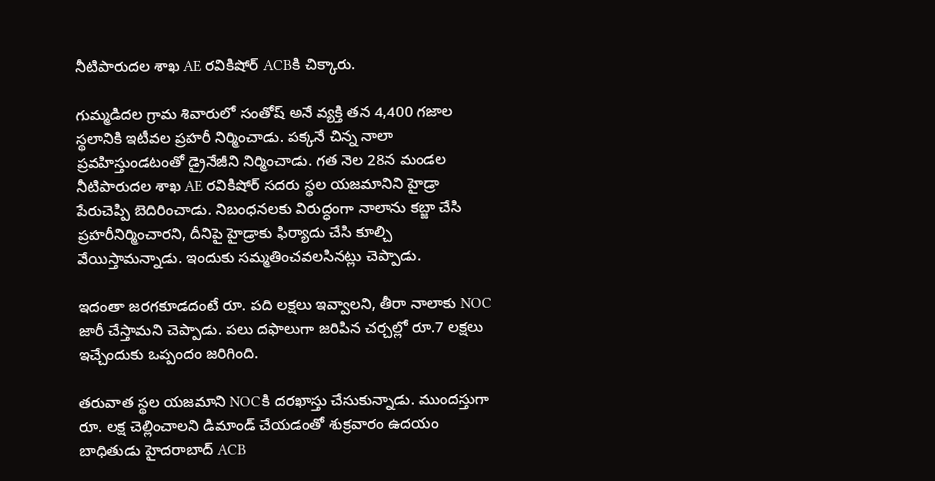నీటిపారుదల శాఖ AE రవికిషోర్ ‌ACBకి చిక్కారు.

గుమ్మడిదల గ్రామ శివారులో సంతోష్‌ అనే వ్యక్తి తన 4,400 గజాల స్థలానికి ఇటీవల ప్రహరీ నిర్మించాడు. పక్కనే చిన్న నాలా ప్రవహిస్తుండటంతో డ్రైనేజీని నిర్మించాడు. గత నెల 28న మండల నీటిపారుదల శాఖ AE రవికిషోర్‌ సదరు స్థల యజమానిని హైడ్రా పేరుచెప్పి బెదిరించాడు. నిబంధనలకు విరుద్ధంగా నాలాను కబ్జా చేసి ప్రహరీనిర్మించారని, దీనిపై హైడ్రాకు ఫిర్యాదు చేసి కూల్చి వేయిస్తామన్నాడు. ఇందుకు సమ్మతించవలసినట్లు చెప్పాడు.

ఇదంతా జరగకూడదంటే రూ. పది లక్షలు ఇవ్వాలని, తీరా నాలాకు NOC జారీ చేస్తామని చెప్పాడు. పలు దఫాలుగా జరిపిన చర్చల్లో రూ.7 లక్షలు ఇచ్చేందుకు ఒప్పందం జరిగింది.

తరువాత స్థల యజమాని NOCకి దరఖాస్తు చేసుకున్నాడు. ముందస్తుగా రూ. లక్ష చెల్లించాలని డిమాండ్‌ చేయడంతో శుక్రవారం ఉదయం బాధితుడు హైదరాబాద్‌ ACB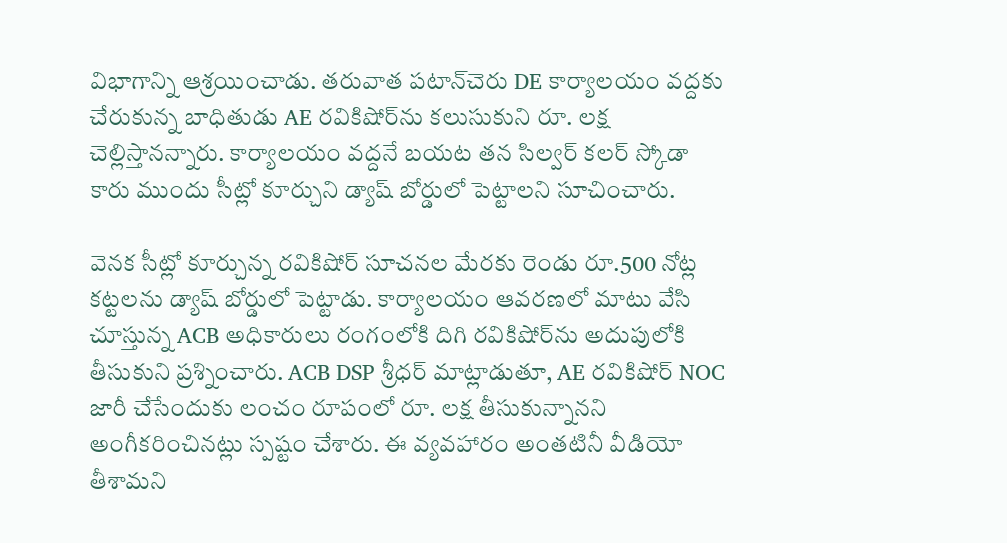విభాగాన్ని ఆశ్రయించాడు. తరువాత పటాన్‌చెరు DE కార్యాలయం వద్దకు చేరుకున్న బాధితుడు AE రవికిషోర్‌ను కలుసుకుని రూ. లక్ష చెల్లిస్తానన్నారు. కార్యాలయం వద్దనే బయట తన సిల్వర్‌ కలర్‌ స్కోడా కారు ముందు సీట్లో కూర్చుని డ్యాష్‌ బోర్డులో పెట్టాలని సూచించారు.

వెనక సీట్లో కూర్చున్న రవికిషోర్‌ సూచనల మేరకు రెండు రూ.500 నోట్ల కట్టలను డ్యాష్‌ బోర్డులో పెట్టాడు. కార్యాలయం ఆవరణలో మాటు వేసి చూస్తున్న ACB అధికారులు రంగంలోకి దిగి రవికిషోర్‌ను అదుపులోకి తీసుకుని ప్రశ్నించారు. ACB DSP శ్రీధర్‌ మాట్లాడుతూ, AE రవికిషోర్‌ NOC జారీ చేసేందుకు లంచం రూపంలో రూ. లక్ష తీసుకున్నానని అంగీకరించినట్లు స్పష్టం చేశారు. ఈ వ్యవహారం అంతటినీ వీడియో తీశామని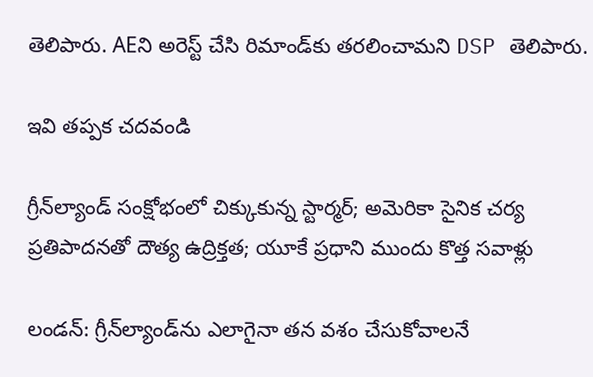తెలిపారు. AEని అరెస్ట్‌ చేసి రిమాండ్‌కు తరలించామని DSP తెలిపారు.

ఇవి తప్పక చదవండి

గ్రీన్‌ల్యాండ్ సంక్షోభంలో చిక్కుకున్న స్టార్మర్; అమెరికా సైనిక చర్య ప్రతిపాదనతో దౌత్య ఉద్రిక్తత; యూకే ప్రధాని ముందు కొత్త సవాళ్లు

లండన్: గ్రీన్‌ల్యాండ్‌ను ఎలాగైనా తన వశం చేసుకోవాలనే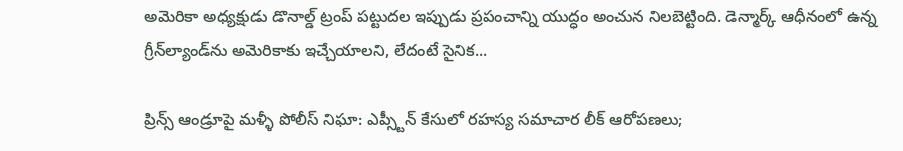అమెరికా అధ్యక్షుడు డొనాల్డ్ ట్రంప్ పట్టుదల ఇప్పుడు ప్రపంచాన్ని యుద్ధం అంచున నిలబెట్టింది. డెన్మార్క్ ఆధీనంలో ఉన్న గ్రీన్‌ల్యాండ్‌ను అమెరికాకు ఇచ్చేయాలని, లేదంటే సైనిక...

ప్రిన్స్ ఆండ్రూపై మళ్ళీ పోలీస్ నిఘా: ఎప్స్టీన్ కేసులో రహస్య సమాచార లీక్ ఆరోపణలు;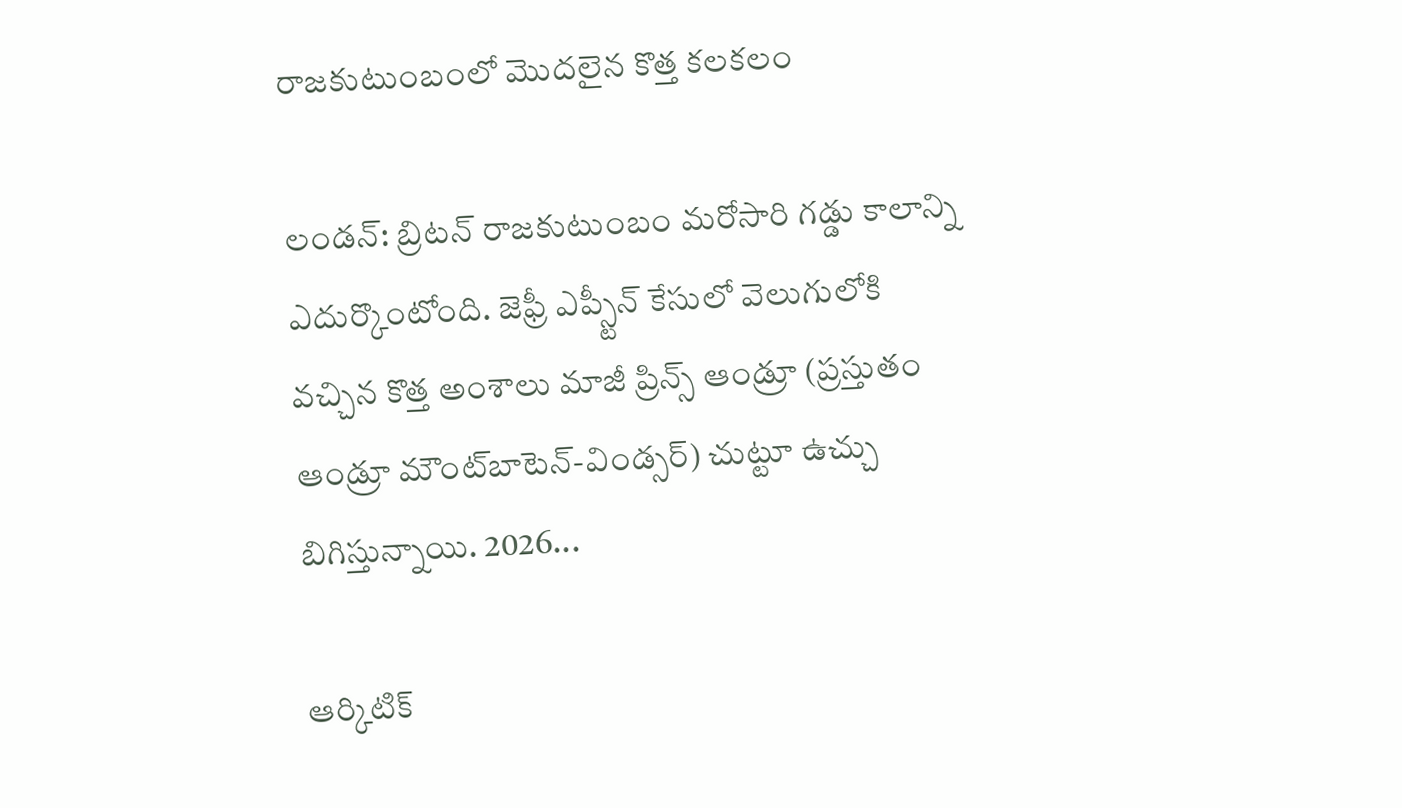రాజకుటుంబంలో మొదలైన కొత్త కలకలం

లండన్: బ్రిటన్ రాజకుటుంబం మరోసారి గడ్డు కాలాన్ని ఎదుర్కొంటోంది. జెఫ్రీ ఎప్స్టీన్ కేసులో వెలుగులోకి వచ్చిన కొత్త అంశాలు మాజీ ప్రిన్స్ ఆండ్రూ (ప్రస్తుతం ఆండ్రూ మౌంట్‌బాటెన్-విండ్సర్) చుట్టూ ఉచ్చు బిగిస్తున్నాయి. 2026...

ఆర్కిటిక్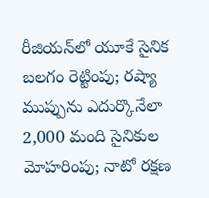రీజియన్‌లో యూకే సైనిక బలగం రెట్టింపు; రష్యా ముప్పును ఎదుర్కొనేలా 2,000 మంది సైనికుల మోహరింపు; నాటో రక్షణ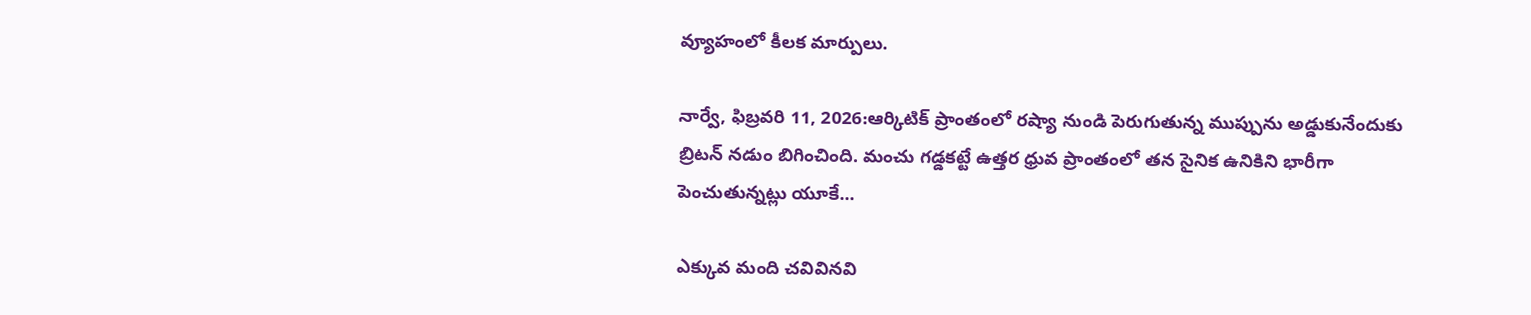వ్యూహంలో కీలక మార్పులు.

నార్వే, ఫిబ్రవరి 11, 2026:ఆర్కిటిక్ ప్రాంతంలో రష్యా నుండి పెరుగుతున్న ముప్పును అడ్డుకునేందుకు బ్రిటన్ నడుం బిగించింది. మంచు గడ్డకట్టే ఉత్తర ధ్రువ ప్రాంతంలో తన సైనిక ఉనికిని భారీగా పెంచుతున్నట్లు యూకే...

ఎక్కువ మంది చవివినవి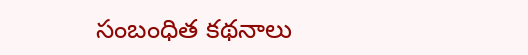సంబంధిత కథనాలు